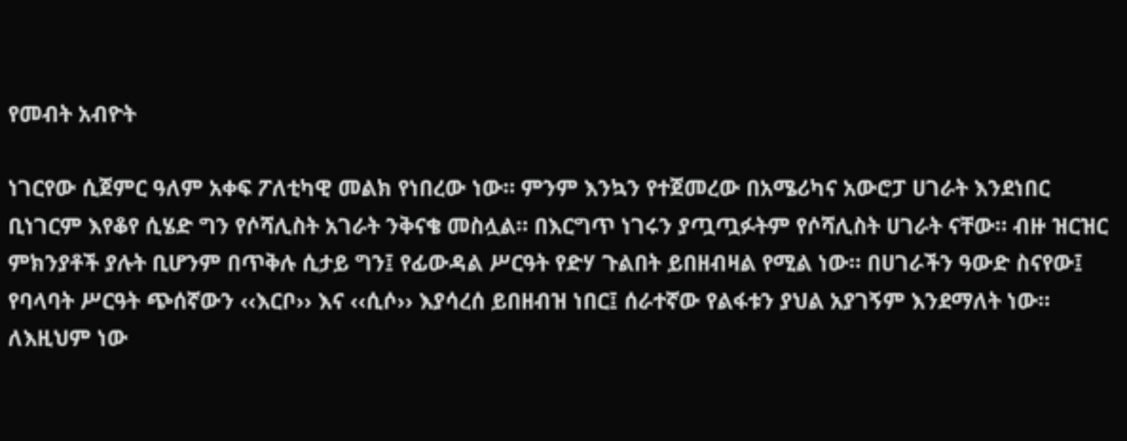የመብት አብዮት

ነገርየው ሲጀምር ዓለም አቀፍ ፖለቲካዊ መልክ የነበረው ነው። ምንም እንኳን የተጀመረው በአሜሪካና አውሮፓ ሀገራት እንደነበር ቢነገርም እየቆየ ሲሄድ ግን የሶሻሊስት አገራት ንቅናቄ መስሏል። በእርግጥ ነገሩን ያጧጧፉትም የሶሻሊስት ሀገራት ናቸው። ብዙ ዝርዝር ምክንያቶች ያሉት ቢሆንም በጥቅሉ ሲታይ ግን፤ የፊውዳል ሥርዓት የድሃ ጉልበት ይበዘብዛል የሚል ነው። በሀገራችን ዓውድ ስናየው፤ የባላባት ሥርዓት ጭሰኛውን ‹‹እርቦ›› እና ‹‹ሲሶ›› እያሳረሰ ይበዘብዝ ነበር፤ ሰራተኛው የልፋቱን ያህል አያገኝም እንደማለት ነው። ለእዚህም ነው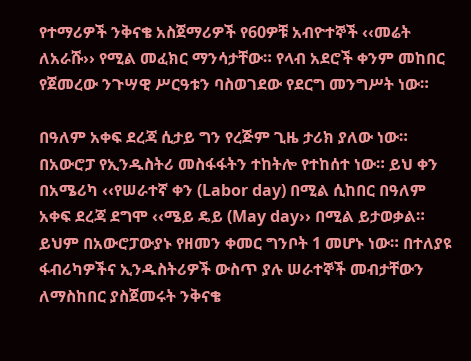የተማሪዎች ንቅናቄ አስጀማሪዎች የ60ዎቹ አብዮተኞች ‹‹መሬት ለአራሹ›› የሚል መፈክር ማንሳታቸው። የላብ አደሮች ቀንም መከበር የጀመረው ንጉሣዊ ሥርዓቱን ባስወገደው የደርግ መንግሥት ነው።

በዓለም አቀፍ ደረጃ ሲታይ ግን የረጅም ጊዜ ታሪክ ያለው ነው። በአውሮፓ የኢንዱስትሪ መስፋፋትን ተከትሎ የተከሰተ ነው። ይህ ቀን በአሜሪካ ‹‹የሠራተኛ ቀን (Labor day) በሚል ሲከበር በዓለም አቀፍ ደረጃ ደግሞ ‹‹ሜይ ዴይ (May day›› በሚል ይታወቃል። ይህም በአውሮፓውያኑ የዘመን ቀመር ግንቦት 1 መሆኑ ነው። በተለያዩ ፋብሪካዎችና ኢንዱስትሪዎች ውስጥ ያሉ ሠራተኞች መብታቸውን ለማስከበር ያስጀመሩት ንቅናቄ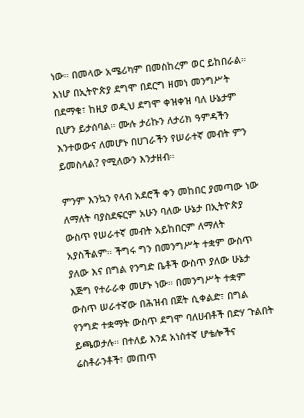ነው። በመላው አሜሪካም በመስከረም ወር ይከበራል። እነሆ በኢትዮጵያ ደግሞ በደርግ ዘመነ መንግሥት በደማቁ፣ ከዚያ ወዲህ ደግሞ ቀዝቀዝ ባለ ሁኔታም ቢሆን ይታሰባል። ሙሉ ታሪኩን ለታሪክ ዓምዳችን እንተወውና ለመሆኑ በሀገራችን የሠራተኛ መብት ምን ይመስላል? የሚለውን እንታዘብ።

ምንም እንኳን የላብ አደሮች ቀን መከበር ያመጣው ነው ለማለት ባያስደፍርም አሁን ባለው ሁኔታ በኢትዮጵያ ውስጥ የሠራተኛ መብት አይከበርም ለማለት አያስችልም። ችግሩ ግን በመንግሥት ተቋም ውስጥ ያለው እና በግል የንግድ ቤቶች ውስጥ ያለው ሁኔታ እጅግ የተራራቀ መሆኑ ነው። በመንግሥት ተቋም ውስጥ ሠራተኛው በሕዝብ በጀት ሲቀልድ፣ በግል የንግድ ተቋማት ውስጥ ደግሞ ባለሀብቶች በድሃ ጉልበት ይጫወታሉ። በተለይ እንደ አነስተኛ ሆቴሎችና ሬስቶራንቶች፣ መጠጥ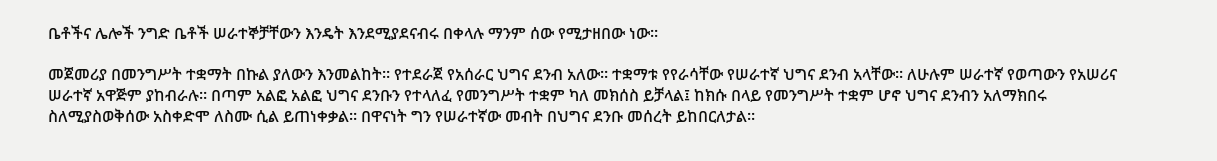ቤቶችና ሌሎች ንግድ ቤቶች ሠራተኞቻቸውን እንዴት እንደሚያደናብሩ በቀላሉ ማንም ሰው የሚታዘበው ነው።

መጀመሪያ በመንግሥት ተቋማት በኩል ያለውን እንመልከት። የተደራጀ የአሰራር ህግና ደንብ አለው። ተቋማቱ የየራሳቸው የሠራተኛ ህግና ደንብ አላቸው። ለሁሉም ሠራተኛ የወጣውን የአሠሪና ሠራተኛ አዋጅም ያከብራሉ። በጣም አልፎ አልፎ ህግና ደንቡን የተላለፈ የመንግሥት ተቋም ካለ መክሰስ ይቻላል፤ ከክሱ በላይ የመንግሥት ተቋም ሆኖ ህግና ደንብን አለማክበሩ ስለሚያስወቅሰው አስቀድሞ ለስሙ ሲል ይጠነቀቃል። በዋናነት ግን የሠራተኛው መብት በህግና ደንቡ መሰረት ይከበርለታል።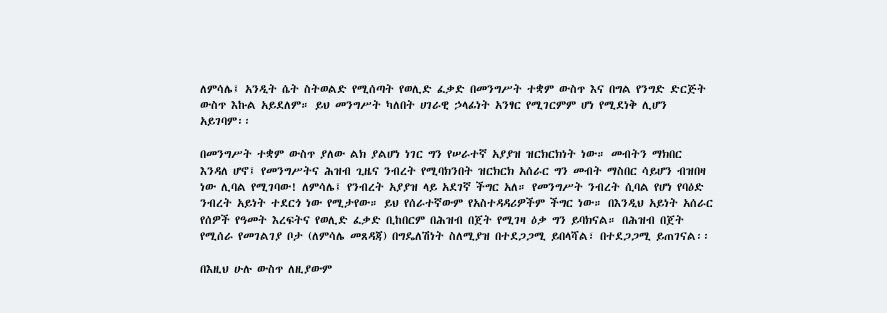ለምሳሌ፤ አንዲት ሴት ስትወልድ የሚሰጣት የወሊድ ፈቃድ በመንግሥት ተቋም ውስጥ እና በግል የንግድ ድርጅት ውስጥ እኩል አይደለም። ይህ መንግሥት ካለበት ሀገራዊ ኃላፊነት አንፃር የሚገርምም ሆነ የሚደነቅ ሊሆን አይገባም፡፡

በመንግሥት ተቋም ውስጥ ያለው ልክ ያልሆነ ነገር ግን የሠራተኛ አያያዝ ዝርክርክነት ነው። መብትን ማክበር እንዳለ ሆኖ፤ የመንግሥትና ሕዝብ ጊዜና ንብረት የሚባክንበት ዝርክርክ አሰራር ግን መብት ማስበር ሳይሆን ብዝበዛ ነው ሊባል የሚገባው! ለምሳሌ፤ የንብረት አያያዝ ላይ አደገኛ ችግር አለ። የመንግሥት ንብረት ሲባል የሆነ የባዕድ ንብረት አይነት ተደርጎ ነው የሚታየው። ይህ የሰራተኛውም የአስተዳዳሪዎችም ችግር ነው። በእንዲህ አይነት አሰራር የሰዎች የዓመት እረፍትና የወሊድ ፈቃድ ቢከበርም በሕዝብ በጀት የሚገዛ ዕቃ ግን ይባክናል። በሕዝብ በጀት የሚሰራ የመገልገያ ቦታ (ለምሳሌ መጸዳጃ) በግዴለሽነት ስለሚያዝ በተደጋጋሚ ይበላሻል፣ በተደጋጋሚ ይጠገናል፡፡

በእዚህ ሁሉ ውስጥ ለዚያውም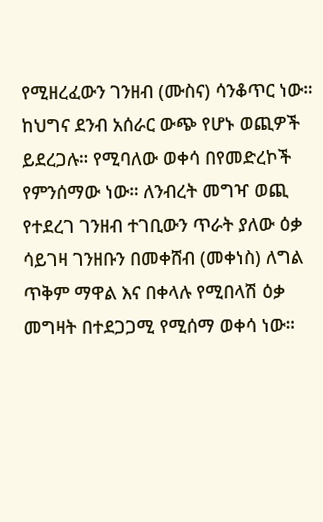የሚዘረፈውን ገንዘብ (ሙስና) ሳንቆጥር ነው። ከህግና ደንብ አሰራር ውጭ የሆኑ ወጪዎች ይደረጋሉ። የሚባለው ወቀሳ በየመድረኮች የምንሰማው ነው። ለንብረት መግዣ ወጪ የተደረገ ገንዘብ ተገቢውን ጥራት ያለው ዕቃ ሳይገዛ ገንዘቡን በመቀሸብ (መቀነስ) ለግል ጥቅም ማዋል እና በቀላሉ የሚበላሽ ዕቃ መግዛት በተደጋጋሚ የሚሰማ ወቀሳ ነው።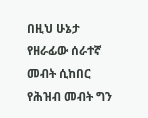በዚህ ሁኔታ የዘራፊው ሰራተኛ መብት ሲከበር የሕዝብ መብት ግን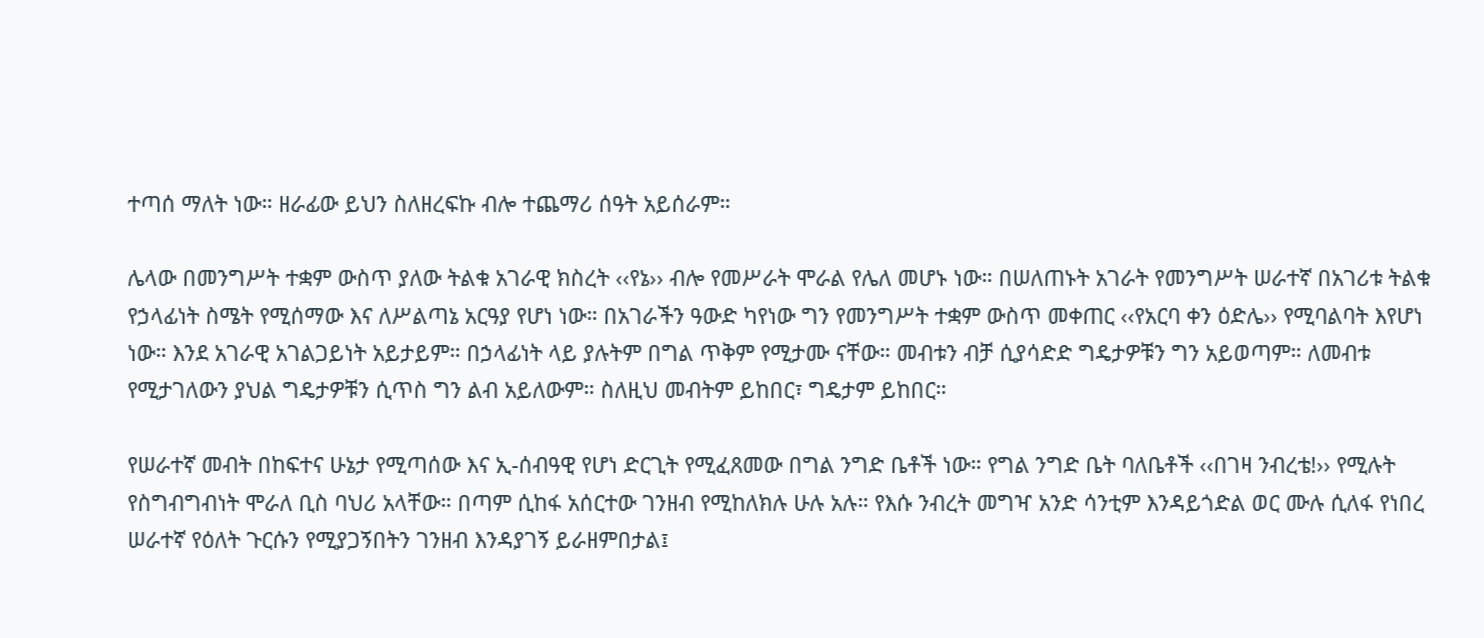ተጣሰ ማለት ነው። ዘራፊው ይህን ስለዘረፍኩ ብሎ ተጨማሪ ሰዓት አይሰራም።

ሌላው በመንግሥት ተቋም ውስጥ ያለው ትልቁ አገራዊ ክስረት ‹‹የኔ›› ብሎ የመሥራት ሞራል የሌለ መሆኑ ነው። በሠለጠኑት አገራት የመንግሥት ሠራተኛ በአገሪቱ ትልቁ የኃላፊነት ስሜት የሚሰማው እና ለሥልጣኔ አርዓያ የሆነ ነው። በአገራችን ዓውድ ካየነው ግን የመንግሥት ተቋም ውስጥ መቀጠር ‹‹የአርባ ቀን ዕድሌ›› የሚባልባት እየሆነ ነው። እንደ አገራዊ አገልጋይነት አይታይም። በኃላፊነት ላይ ያሉትም በግል ጥቅም የሚታሙ ናቸው። መብቱን ብቻ ሲያሳድድ ግዴታዎቹን ግን አይወጣም። ለመብቱ የሚታገለውን ያህል ግዴታዎቹን ሲጥስ ግን ልብ አይለውም። ስለዚህ መብትም ይከበር፣ ግዴታም ይከበር።

የሠራተኛ መብት በከፍተና ሁኔታ የሚጣሰው እና ኢ-ሰብዓዊ የሆነ ድርጊት የሚፈጸመው በግል ንግድ ቤቶች ነው። የግል ንግድ ቤት ባለቤቶች ‹‹በገዛ ንብረቴ!›› የሚሉት የስግብግብነት ሞራለ ቢስ ባህሪ አላቸው። በጣም ሲከፋ አሰርተው ገንዘብ የሚከለክሉ ሁሉ አሉ። የእሱ ንብረት መግዣ አንድ ሳንቲም እንዳይጎድል ወር ሙሉ ሲለፋ የነበረ ሠራተኛ የዕለት ጉርሱን የሚያጋኝበትን ገንዘብ እንዳያገኝ ይራዘምበታል፤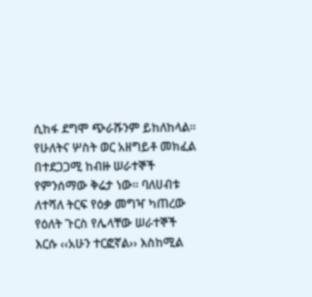ሲከፋ ደግሞ ጭራሹንም ይከለከላል። የሁለትና ሦስት ወር አዘግይቶ መክፈል በተደጋጋሚ ከብዙ ሠራተኞች የምንሰማው ቅሬታ ነው። ባለሀብቱ ለተሻለ ትርፍ የዕቃ መግዣ ካጠረው የዕለት ጉርስ የሌላቸው ሠራተኞች እርሱ ‹‹አሁን ተርፎኛል›› እስከሚል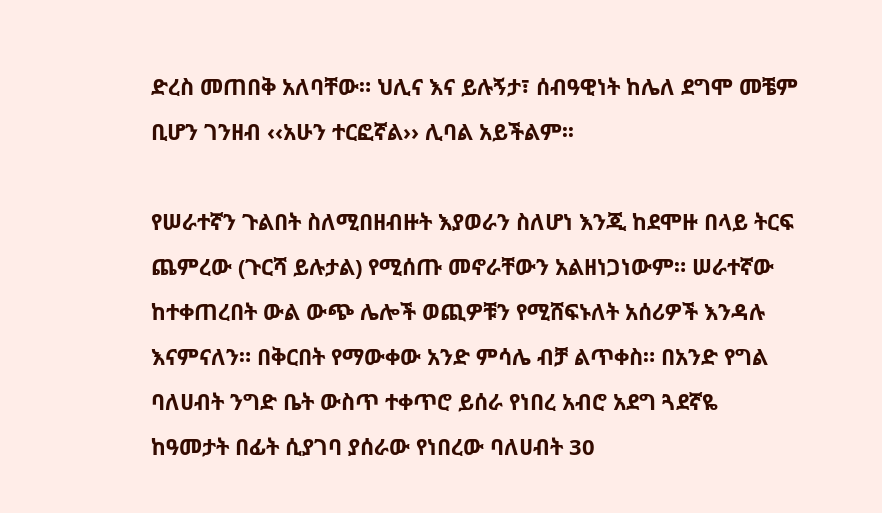ድረስ መጠበቅ አለባቸው። ህሊና እና ይሉኝታ፣ ሰብዓዊነት ከሌለ ደግሞ መቼም ቢሆን ገንዘብ ‹‹አሁን ተርፎኛል›› ሊባል አይችልም፡፡

የሠራተኛን ጉልበት ስለሚበዘብዙት እያወራን ስለሆነ እንጂ ከደሞዙ በላይ ትርፍ ጨምረው (ጉርሻ ይሉታል) የሚሰጡ መኖራቸውን አልዘነጋነውም። ሠራተኛው ከተቀጠረበት ውል ውጭ ሌሎች ወጪዎቹን የሚሸፍኑለት አሰሪዎች እንዳሉ እናምናለን። በቅርበት የማውቀው አንድ ምሳሌ ብቻ ልጥቀስ። በአንድ የግል ባለሀብት ንግድ ቤት ውስጥ ተቀጥሮ ይሰራ የነበረ አብሮ አደግ ጓደኛዬ ከዓመታት በፊት ሲያገባ ያሰራው የነበረው ባለሀብት 30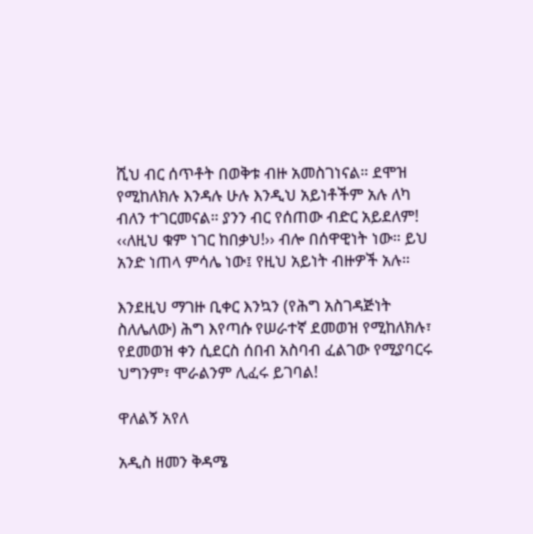ሺህ ብር ሰጥቶት በወቅቱ ብዙ አመስገነናል። ደሞዝ የሚከለክሉ እንዳሉ ሁሉ እንዲህ አይነቶችም አሉ ለካ ብለን ተገርመናል። ያንን ብር የሰጠው ብድር አይደለም! ‹‹ለዚህ ቁም ነገር ከበቃህ!›› ብሎ በሰዋዊነት ነው። ይህ አንድ ነጠላ ምሳሌ ነው፤ የዚህ አይነት ብዙዎች አሉ።

እንደዚህ ማገዙ ቢቀር እንኳን (የሕግ አስገዳጅነት ስለሌለው) ሕግ እየጣሱ የሠራተኛ ደመወዝ የሚከለክሉ፣ የደመወዝ ቀን ሲደርስ ሰበብ አስባብ ፈልገው የሚያባርሩ ህግንም፣ ሞራልንም ሊፈሩ ይገባል!

ዋለልኝ አየለ

አዲስ ዘመን ቅዳሜ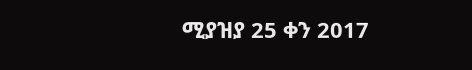ሚያዝያ 25 ቀን 2017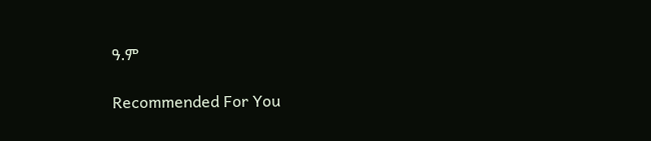ዓ.ም

Recommended For You